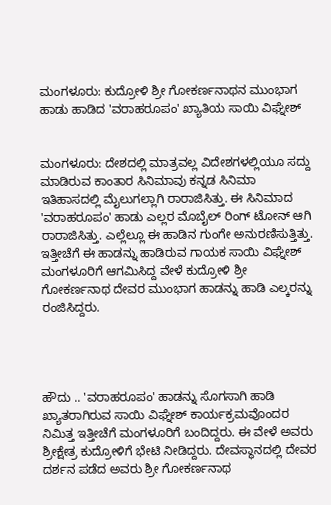ಮಂಗಳೂರು: ಕುದ್ರೋಳಿ ಶ್ರೀ ಗೋಕರ್ಣನಾಥನ ಮುಂಭಾಗ ಹಾಡು ಹಾಡಿದ 'ವರಾಹರೂಪಂ' ಖ್ಯಾತಿಯ ಸಾಯಿ ವಿಘ್ನೇಶ್


ಮಂಗಳೂರು: ದೇಶದಲ್ಲಿ ಮಾತ್ರವಲ್ಲ ವಿದೇಶಗಳಲ್ಲಿಯೂ ಸದ್ದು ಮಾಡಿರುವ ಕಾಂತಾರ ಸಿನಿಮಾವು ಕನ್ನಡ ಸಿನಿಮಾ ಇತಿಹಾಸದಲ್ಲಿ ಮೈಲುಗಲ್ಲಾಗಿ ರಾರಾಜಿಸಿತ್ತು. ಈ ಸಿನಿಮಾದ 'ವರಾಹರೂಪಂ' ಹಾಡು ಎಲ್ಲರ ಮೊಬೈಲ್ ರಿಂಗ್ ಟೋನ್ ಆಗಿ ರಾರಾಜಿಸಿತ್ತು‌. ಎಲ್ಲೆಲ್ಲೂ ಈ ಹಾಡಿನ ಗುಂಗೇ ಅನುರಣಿಸುತ್ತಿತ್ತು. ಇತ್ತೀಚೆಗೆ ಈ ಹಾಡನ್ನು ಹಾಡಿರುವ ಗಾಯಕ ಸಾಯಿ ವಿಘ್ನೇಶ್ ಮಂಗಳೂರಿಗೆ ಆಗಮಿಸಿದ್ದ ವೇಳೆ ಕುದ್ರೋಳಿ ಶ್ರೀ ಗೋಕರ್ಣನಾಥ ದೇವರ ಮುಂಭಾಗ ಹಾಡನ್ನು ಹಾಡಿ ಎಲ್ಕರನ್ನು ರಂಜಿಸಿದ್ದರು.




ಹೌದು ‌.. 'ವರಾಹರೂಪಂ' ಹಾಡನ್ನು ಸೊಗಸಾಗಿ ಹಾಡಿ ಖ್ಯಾತರಾಗಿರುವ ಸಾಯಿ ವಿಘ್ನೇಶ್ ಕಾರ್ಯಕ್ರಮವೊಂದರ ನಿಮಿತ್ತ ಇತ್ತೀಚೆಗೆ ಮಂಗಳೂರಿಗೆ ಬಂದಿದ್ದರು. ಈ ವೇಳೆ ಅವರು ಶ್ರೀಕ್ಷೇತ್ರ ಕುದ್ರೋಳಿಗೆ ಭೇಟಿ ನೀಡಿದ್ದರು. ದೇವಸ್ಥಾನದಲ್ಲಿ ದೇವರ ದರ್ಶನ ಪಡೆದ ಅವರು ಶ್ರೀ ಗೋಕರ್ಣನಾಥ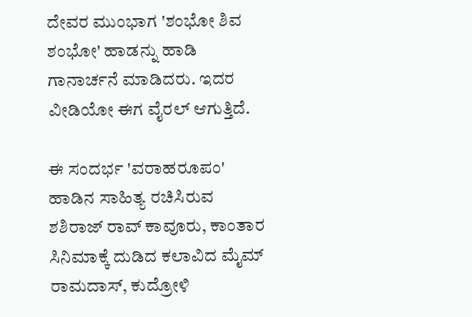ದೇವರ ಮುಂಭಾಗ 'ಶಂಭೋ ಶಿವ ಶಂಭೋ' ಹಾಡನ್ನು ಹಾಡಿ ಗಾನಾರ್ಚನೆ ಮಾಡಿದರು. ಇದರ ವೀಡಿಯೋ ಈಗ ವೈರಲ್ ಆಗುತ್ತಿದೆ.

ಈ ಸಂದರ್ಭ 'ವರಾಹರೂಪಂ' ಹಾಡಿನ ಸಾಹಿತ್ಯ ರಚಿಸಿರುವ ಶಶಿರಾಜ್ ರಾವ್ ಕಾವೂರು, ಕಾಂತಾರ ಸಿನಿಮಾಕ್ಕೆ ದುಡಿದ ಕಲಾವಿದ ಮೈಮ್ ರಾಮದಾಸ್, ಕುದ್ರೋಳಿ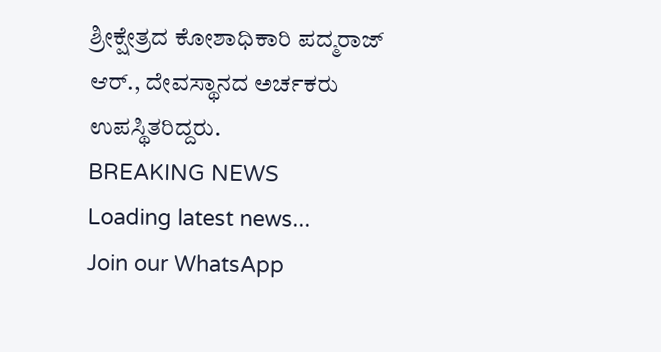ಶ್ರೀಕ್ಷೇತ್ರದ ಕೋಶಾಧಿಕಾರಿ ಪದ್ಮರಾಜ್ ಆರ್., ದೇವಸ್ಥಾನದ ಅರ್ಚಕರು ಉಪಸ್ಥಿತರಿದ್ದರು.
BREAKING NEWS
Loading latest news...
Join our WhatsApp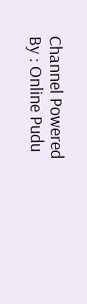Channel Powered By : Online Pudu